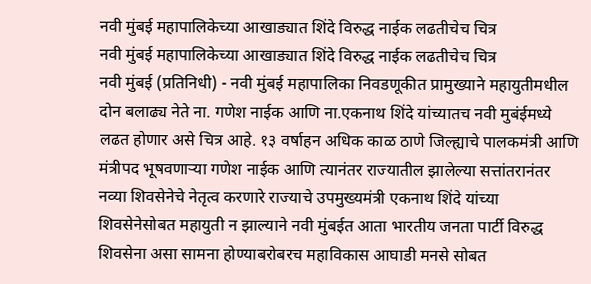नवी मुंबई महापालिकेच्या आखाड्यात शिंदे विरुद्ध नाईक लढतीचेच चित्र
नवी मुंबई महापालिकेच्या आखाड्यात शिंदे विरुद्ध नाईक लढतीचेच चित्र
नवी मुंबई (प्रतिनिधी) - नवी मुंबई महापालिका निवडणूकीत प्रामुख्याने महायुतीमधील दोन बलाढ्य नेते ना. गणेश नाईक आणि ना.एकनाथ शिंदे यांच्यातच नवी मुबंईमध्ये लढत होणार असे चित्र आहे. १३ वर्षाहन अधिक काळ ठाणे जिल्ह्याचे पालकमंत्री आणि मंत्रीपद भूषवणाऱ्या गणेश नाईक आणि त्यानंतर राज्यातील झालेल्या सत्तांतरानंतर नव्या शिवसेनेचे नेतृत्व करणारे राज्याचे उपमुख्यमंत्री एकनाथ शिंदे यांच्या शिवसेनेसोबत महायुती न झाल्याने नवी मुंबईत आता भारतीय जनता पार्टी विरुद्ध शिवसेना असा सामना होण्याबरोबरच महाविकास आघाडी मनसे सोबत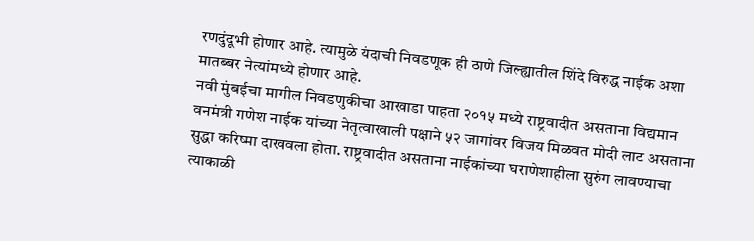रणदुंदूभी होणार आहे. त्यामुळे यंदाची निवडणूक ही ठाणे जिल्ह्यातील शिंदे विरुद्ध नाईक अशा मातब्बर नेत्यांमध्ये होणार आहे.
नवी मुंबईचा मागील निवडणुकीचा आखाडा पाहता २०१५ मध्ये राष्ट्रवादीत असताना विद्यमान वनमंत्री गणेश नाईक यांच्या नेतृत्वाखाली पक्षाने ५२ जागांवर विजय मिळवत मोदी लाट असताना सुद्धा करिष्मा दाखवला होता. राष्ट्रवादीत असताना नाईकांच्या घराणेशाहीला सुरुंग लावण्याचा त्याकाळी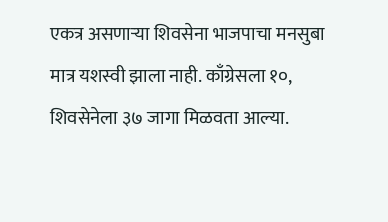एकत्र असणाऱ्या शिवसेना भाजपाचा मनसुबा मात्र यशस्वी झाला नाही. काँग्रेसला १०, शिवसेनेला ३७ जागा मिळवता आल्या.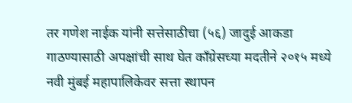तर गणेश नाईक यांनी सत्तेसाठीचा (५६) जादुई आकडा गाठण्यासाठी अपक्षांची साथ घेत काँग्रेसच्या मदतीने २०१५ मध्ये नवी मुंबई महापालिकेवर सत्ता स्थापन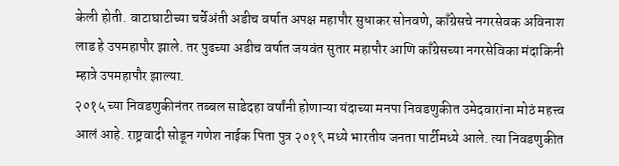केली होती. वाटाघाटीच्या चर्चेअंती अडीच वर्षात अपक्ष महापौर सुधाकर सोनवणे, काँग्रेसचे नगरसेवक अविनाश लाड हे उपमहापौर झाले. तर पुढच्या अडीच वर्षात जयवंत सुतार महापौर आणि काँग्रेसच्या नगरसेविका मंदाकिनी म्हात्रे उपमहापौर झाल्या.
२०१५ च्या निवडणुकीनंतर तब्बल साडेदहा वर्षांनी होणाऱ्या यंदाच्या मनपा निवडणुकीत उमेदवारांना मोठं महत्त्व आलं आहे. राष्ट्रवादी सोडून गणेश नाईक पिता पुत्र २०१९ मध्ये भारतीय जनता पार्टीमध्ये आले. त्या निवडणुकीत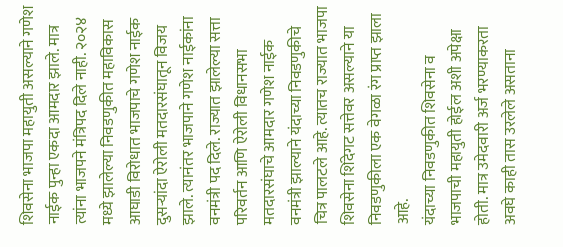शिवसेना भाजपा महायुती असल्याने गणेश नाईक पुन्हा एकदा आमदार झाले. मात्र त्यांना भाजपने मंत्रिपद दिले नाही. २०२४ मध्ये झालेल्या निवडणुकीत महाविकास आघाडी विरोधात भाजपाचे गणेश नाईक दुसऱ्यांदा ऐरोली मतदारसंघातून विजय झाले. त्यानंतर भाजपाने गणेश नाईकांना वनमंत्री पद दिले. राज्यात झालेल्या सत्ता परिवर्तन आणि ऐरोली विधानसभा मतदारसंघाचे आमदार गणेश नाईक वनमंत्री झाल्याने यंदाच्या निवडणुकीचे चित्र पालटले आहे. त्यातच राज्यात भाजपा शिवसेना शिंदेगट सत्तेवर असल्याने या निवडणुकीला एक वेगळा रंग प्राप्त झाला आहे.
यंदाच्या निवडणुकीत शिवसेना व भाजपाची महायुती होईल अशी अपेक्षा होती. मात्र उमेदवारी अर्ज भरण्याकरता अवघे काही तास उरलेले असताना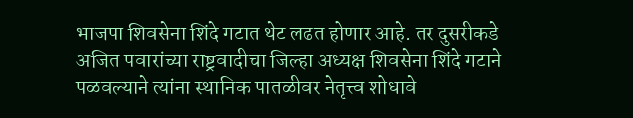भाजपा शिवसेना शिंदे गटात थेट लढत होणार आहे. तर दुसरीकडे अजित पवारांच्या राष्ट्रवादीचा जिल्हा अध्यक्ष शिवसेना शिंदे गटाने पळवल्याने त्यांना स्थानिक पातळीवर नेतृत्त्व शोधावे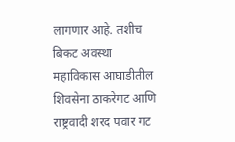लागणार आहे. तशीच बिकट अवस्था महाविकास आघाडीतील शिवसेना ठाकरेगट आणि राष्ट्रवादी शरद पवार गट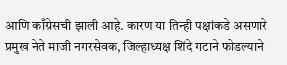आणि काँग्रेसची झाली आहे. कारण या तिन्ही पक्षांकडे असणारे प्रमुख नेते माजी नगरसेवक, जिल्हाध्यक्ष शिंदे गटाने फोडल्याने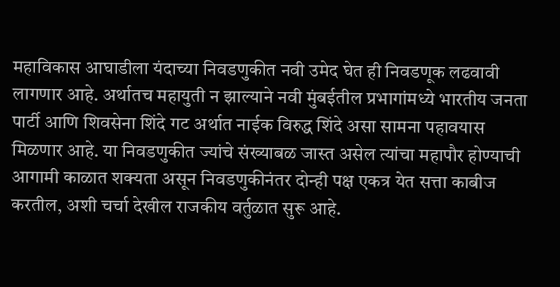महाविकास आघाडीला यंदाच्या निवडणुकीत नवी उमेद घेत ही निवडणूक लढवावी लागणार आहे. अर्थातच महायुती न झाल्याने नवी मुंबईतील प्रभागांमध्ये भारतीय जनता पार्टी आणि शिवसेना शिंदे गट अर्थात नाईक विरुद्ध शिंदे असा सामना पहावयास मिळणार आहे. या निवडणुकीत ज्यांचे संख्याबळ जास्त असेल त्यांचा महापौर होण्याची आगामी काळात शक्यता असून निवडणुकीनंतर दोन्ही पक्ष एकत्र येत सत्ता काबीज करतील, अशी चर्चा देखील राजकीय वर्तुळात सुरू आहे.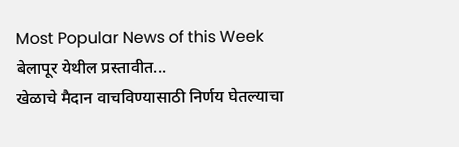Most Popular News of this Week
बेलापूर येथील प्रस्तावीत...
खेळाचे मैदान वाचविण्यासाठी निर्णय घेतल्याचा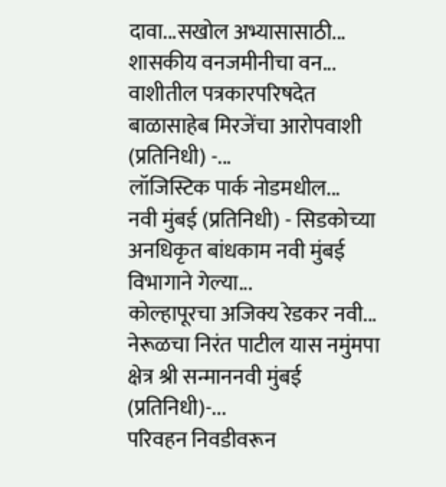दावा...सखोल अभ्यासासाठी...
शासकीय वनजमीनीचा वन...
वाशीतील पत्रकारपरिषदेत बाळासाहेब मिरजेंचा आरोपवाशी (प्रतिनिधी) -...
लॉजिस्टिक पार्क नोडमधील...
नवी मुंबई (प्रतिनिधी) - सिडकोच्या अनधिकृत बांधकाम नवी मुंबई विभागाने गेल्या...
कोल्हापूरचा अजिक्य रेडकर नवी...
नेरूळचा निरंत पाटील यास नमुंमपा क्षेत्र श्री सन्माननवी मुंबई (प्रतिनिधी)-...
परिवहन निवडीवरून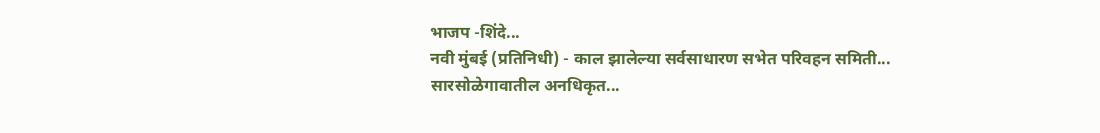भाजप -शिंदे...
नवी मुंबई (प्रतिनिधी) - काल झालेल्या सर्वसाधारण सभेत परिवहन समिती...
सारसोळेगावातील अनधिकृत...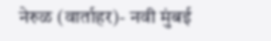नेरुळ (वार्ताहर)- नवी मुंबई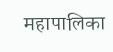महापालिका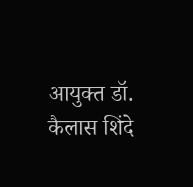आयुक्त डॉ. कैलास शिंदे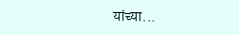यांच्या...